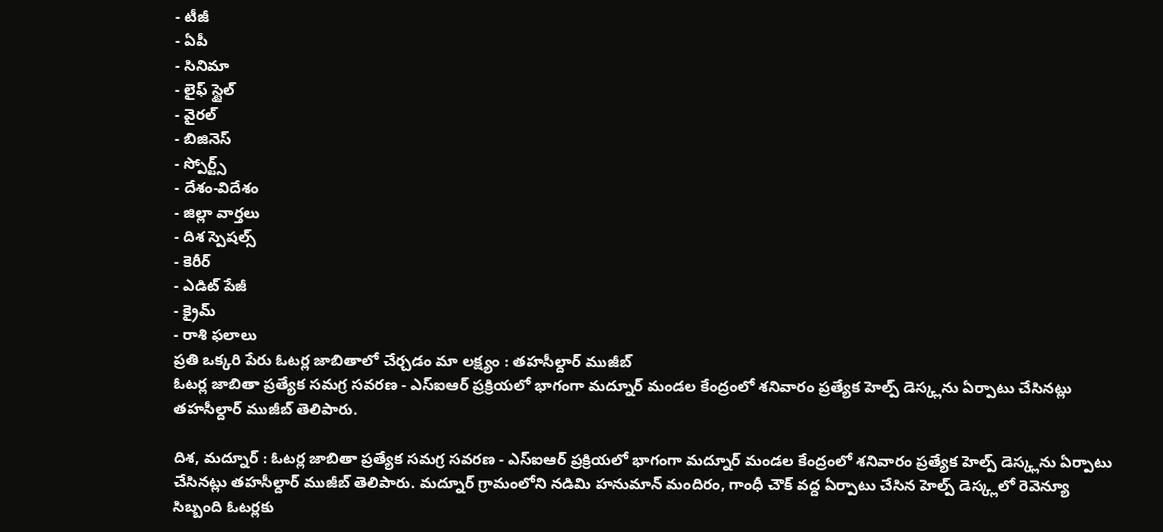- టీజీ
- ఏపీ
- సినిమా
- లైఫ్ స్టైల్
- వైరల్
- బిజినెస్
- స్పోర్ట్స్
- దేశం-విదేశం
- జిల్లా వార్తలు
- దిశ స్పెషల్స్
- కెరీర్
- ఎడిట్ పేజీ
- క్రైమ్
- రాశి ఫలాలు
ప్రతి ఒక్కరి పేరు ఓటర్ల జాబితాలో చేర్చడం మా లక్ష్యం : తహసీల్దార్ ముజీబ్
ఓటర్ల జాబితా ప్రత్యేక సమగ్ర సవరణ - ఎస్ఐఆర్ ప్రక్రియలో భాగంగా మద్నూర్ మండల కేంద్రంలో శనివారం ప్రత్యేక హెల్ప్ డెస్క్లను ఏర్పాటు చేసినట్లు తహసీల్దార్ ముజీబ్ తెలిపారు.

దిశ, మద్నూర్ : ఓటర్ల జాబితా ప్రత్యేక సమగ్ర సవరణ - ఎస్ఐఆర్ ప్రక్రియలో భాగంగా మద్నూర్ మండల కేంద్రంలో శనివారం ప్రత్యేక హెల్ప్ డెస్క్లను ఏర్పాటు చేసినట్లు తహసీల్దార్ ముజీబ్ తెలిపారు. మద్నూర్ గ్రామంలోని నడిమి హనుమాన్ మందిరం, గాంధీ చౌక్ వద్ద ఏర్పాటు చేసిన హెల్ప్ డెస్క్లలో రెవెన్యూ సిబ్బంది ఓటర్లకు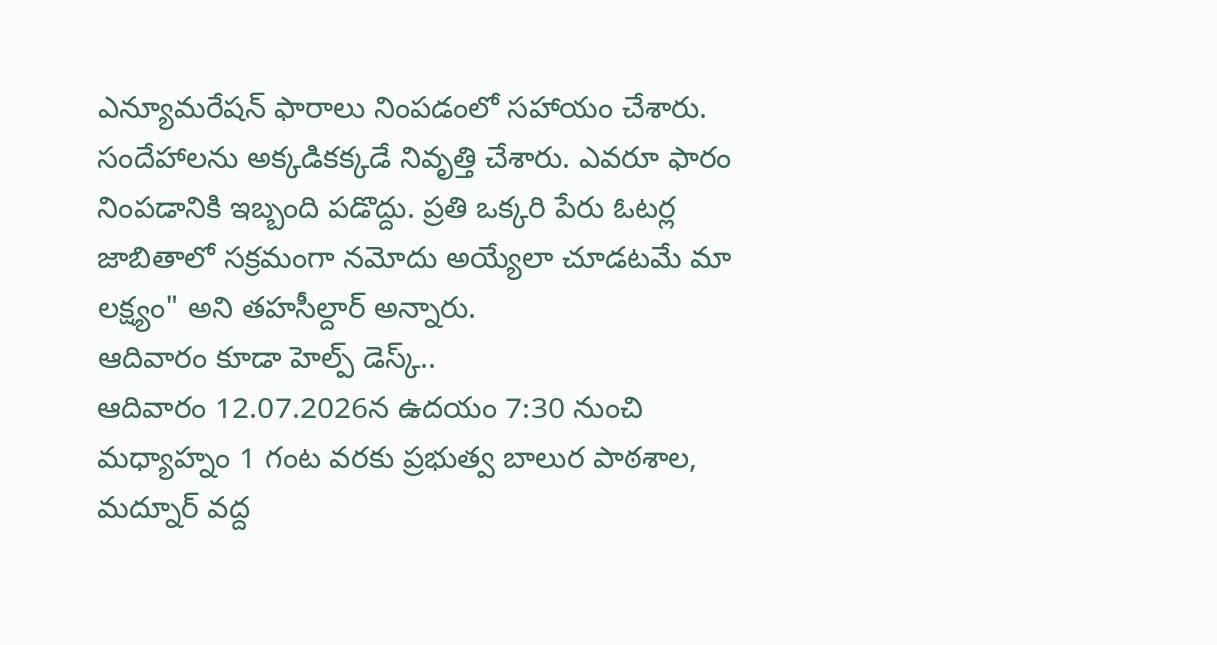ఎన్యూమరేషన్ ఫారాలు నింపడంలో సహాయం చేశారు. సందేహాలను అక్కడికక్కడే నివృత్తి చేశారు. ఎవరూ ఫారం నింపడానికి ఇబ్బంది పడొద్దు. ప్రతి ఒక్కరి పేరు ఓటర్ల జాబితాలో సక్రమంగా నమోదు అయ్యేలా చూడటమే మా లక్ష్యం" అని తహసీల్దార్ అన్నారు.
ఆదివారం కూడా హెల్ప్ డెస్క్..
ఆదివారం 12.07.2026న ఉదయం 7:30 నుంచి మధ్యాహ్నం 1 గంట వరకు ప్రభుత్వ బాలుర పాఠశాల, మద్నూర్ వద్ద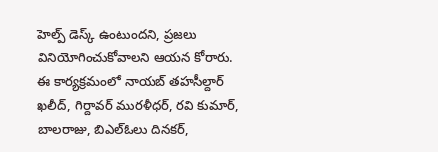హెల్ప్ డెస్క్ ఉంటుందని, ప్రజలు వినియోగించుకోవాలని ఆయన కోరారు. ఈ కార్యక్రమంలో నాయబ్ తహసీల్దార్ ఖలీద్, గిర్దావర్ మురళీధర్, రవి కుమార్, బాలరాజు, బిఎల్ఓలు దినకర్,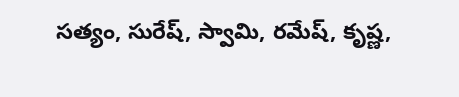సత్యం, సురేష్, స్వామి, రమేష్, కృష్ణ,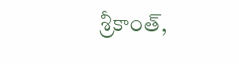శ్రీకాంత్,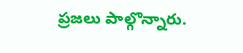ప్రజలు పాల్గొన్నారు.